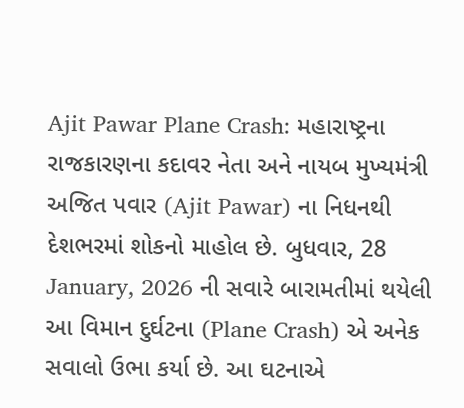Ajit Pawar Plane Crash: મહારાષ્ટ્રના રાજકારણના કદાવર નેતા અને નાયબ મુખ્યમંત્રી અજિત પવાર (Ajit Pawar) ના નિધનથી દેશભરમાં શોકનો માહોલ છે. બુધવાર, 28 January, 2026 ની સવારે બારામતીમાં થયેલી આ વિમાન દુર્ઘટના (Plane Crash) એ અનેક સવાલો ઉભા કર્યા છે. આ ઘટનાએ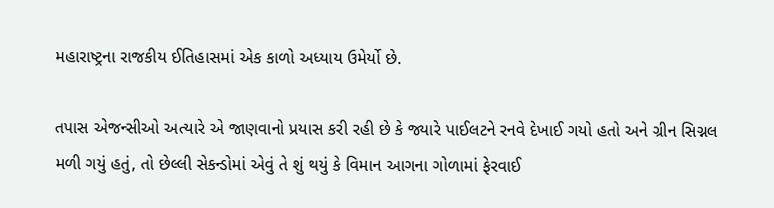મહારાષ્ટ્રના રાજકીય ઈતિહાસમાં એક કાળો અધ્યાય ઉમેર્યો છે.

તપાસ એજન્સીઓ અત્યારે એ જાણવાનો પ્રયાસ કરી રહી છે કે જ્યારે પાઈલટને રનવે દેખાઈ ગયો હતો અને ગ્રીન સિગ્નલ મળી ગયું હતું, તો છેલ્લી સેકન્ડોમાં એવું તે શું થયું કે વિમાન આગના ગોળામાં ફેરવાઈ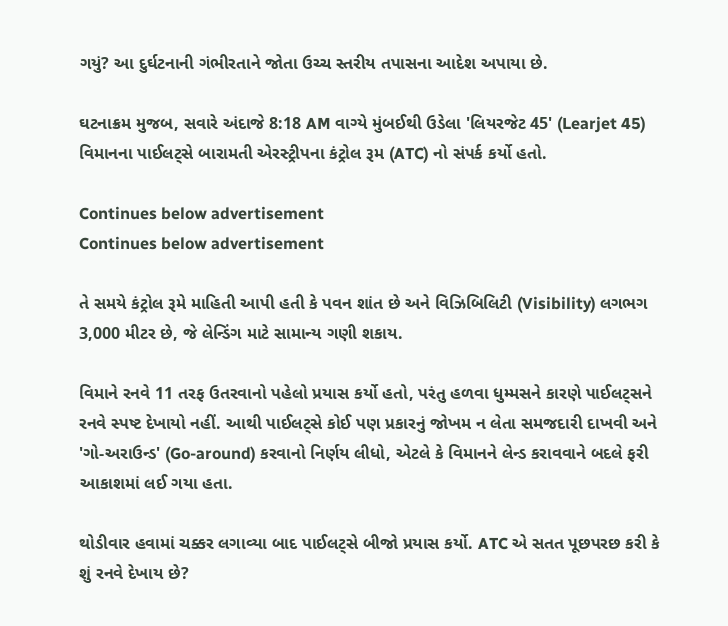ગયું? આ દુર્ઘટનાની ગંભીરતાને જોતા ઉચ્ચ સ્તરીય તપાસના આદેશ અપાયા છે.

ઘટનાક્રમ મુજબ, સવારે અંદાજે 8:18 AM વાગ્યે મુંબઈથી ઉડેલા 'લિયરજેટ 45' (Learjet 45) વિમાનના પાઈલટ્સે બારામતી એરસ્ટ્રીપના કંટ્રોલ રૂમ (ATC) નો સંપર્ક કર્યો હતો.

Continues below advertisement
Continues below advertisement

તે સમયે કંટ્રોલ રૂમે માહિતી આપી હતી કે પવન શાંત છે અને વિઝિબિલિટી (Visibility) લગભગ 3,000 મીટર છે, જે લેન્ડિંગ માટે સામાન્ય ગણી શકાય.

વિમાને રનવે 11 તરફ ઉતરવાનો પહેલો પ્રયાસ કર્યો હતો, પરંતુ હળવા ધુમ્મસને કારણે પાઈલટ્સને રનવે સ્પષ્ટ દેખાયો નહીં. આથી પાઈલટ્સે કોઈ પણ પ્રકારનું જોખમ ન લેતા સમજદારી દાખવી અને 'ગો-અરાઉન્ડ' (Go-around) કરવાનો નિર્ણય લીધો, એટલે કે વિમાનને લેન્ડ કરાવવાને બદલે ફરી આકાશમાં લઈ ગયા હતા.

થોડીવાર હવામાં ચક્કર લગાવ્યા બાદ પાઈલટ્સે બીજો પ્રયાસ કર્યો. ATC એ સતત પૂછપરછ કરી કે શું રનવે દેખાય છે?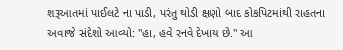શરૂઆતમાં પાઈલટે ના પાડી, પરંતુ થોડી ક્ષણો બાદ કોકપિટમાંથી રાહતના અવાજે સંદેશો આવ્યો: "હા, હવે રનવે દેખાય છે." આ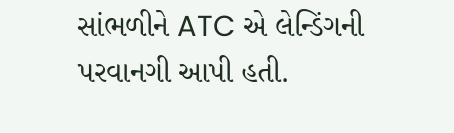સાંભળીને ATC એ લેન્ડિંગની પરવાનગી આપી હતી.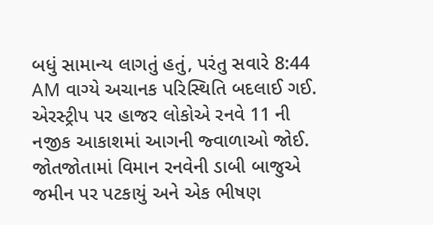બધું સામાન્ય લાગતું હતું, પરંતુ સવારે 8:44 AM વાગ્યે અચાનક પરિસ્થિતિ બદલાઈ ગઈ. એરસ્ટ્રીપ પર હાજર લોકોએ રનવે 11 ની નજીક આકાશમાં આગની જ્વાળાઓ જોઈ. જોતજોતામાં વિમાન રનવેની ડાબી બાજુએ જમીન પર પટકાયું અને એક ભીષણ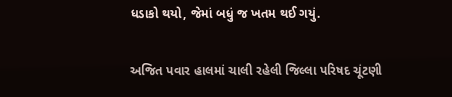ધડાકો થયો, જેમાં બધું જ ખતમ થઈ ગયું.

અજિત પવાર હાલમાં ચાલી રહેલી જિલ્લા પરિષદ ચૂંટણી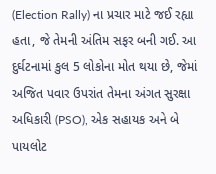(Election Rally) ના પ્રચાર માટે જઈ રહ્યા હતા, જે તેમની અંતિમ સફર બની ગઈ. આ દુર્ઘટનામાં કુલ 5 લોકોના મોત થયા છે, જેમાં અજિત પવાર ઉપરાંત તેમના અંગત સુરક્ષા અધિકારી (PSO), એક સહાયક અને બે પાયલોટ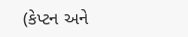(કેપ્ટન અને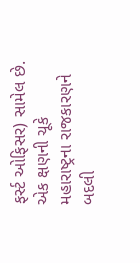ફર્સ્ટ ઓફિસર) સામેલ છે. એક ક્ષણની ચૂકે મહારાષ્ટ્રના રાજકારણને બદલી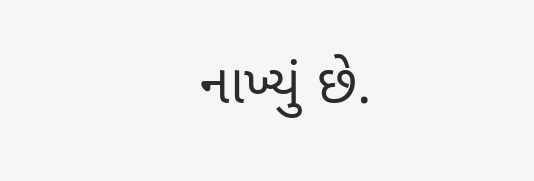નાખ્યું છે.